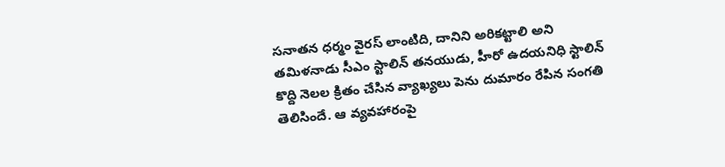సనాతన ధర్మం వైరస్ లాంటిది, దానిని అరికట్టాలి అని తమిళనాడు సీఎం స్టాలిన్ తనయుడు, హీరో ఉదయనిధి స్టాలిన్ కొద్ది నెలల క్రితం చేసిన వ్యాఖ్యలు పెను దుమారం రేపిన సంగతి తెలిసిందే. ఆ వ్యవహారంపై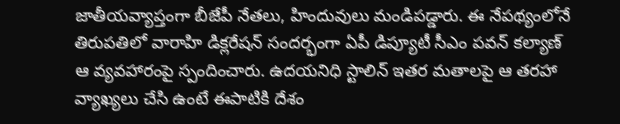జాతీయవ్యాప్తంగా బీజేపీ నేతలు, హిందువులు మండిపడ్డారు. ఈ నేపథ్యంలోనే తిరుపతిలో వారాహి డిక్లరేషన్ సందర్భంగా ఏపీ డిప్యూటీ సీఎం పవన్ కల్యాణ్ ఆ వ్యవహారంపై స్పందించారు. ఉదయనిధి స్టాలిన్ ఇతర మతాలపై ఆ తరహా వ్యాఖ్యలు చేసి ఉంటే ఈపాటికి దేశం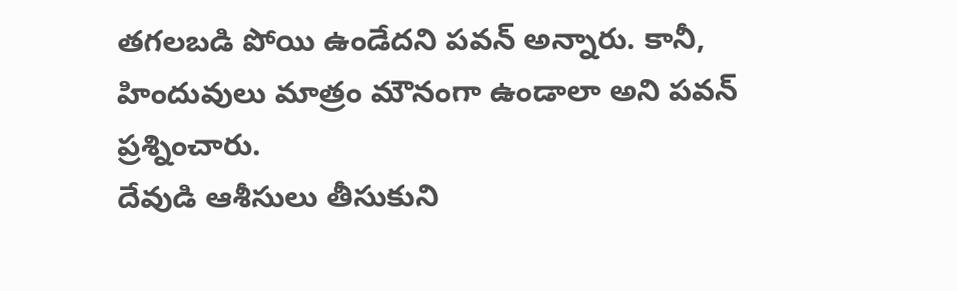తగలబడి పోయి ఉండేదని పవన్ అన్నారు. కానీ, హిందువులు మాత్రం మౌనంగా ఉండాలా అని పవన్ ప్రశ్నించారు.
దేవుడి ఆశీసులు తీసుకుని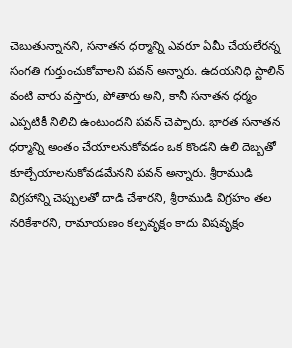చెబుతున్నానని, సనాతన ధర్మాన్ని ఎవరూ ఏమీ చేయలేరన్న సంగతి గుర్తుంచుకోవాలని పవన్ అన్నారు. ఉదయనిధి స్టాలిన్ వంటి వారు వస్తారు, పోతారు అని, కానీ సనాతన ధర్మం ఎప్పటికీ నిలిచి ఉంటుందని పవన్ చెప్పారు. భారత సనాతన ధర్మాన్ని అంతం చేయాలనుకోవడం ఒక కొండని ఉలి దెబ్బతో కూల్చేయాలనుకోవడమేనని పవన్ అన్నారు. శ్రీరాముడి విగ్రహాన్ని చెప్పులతో దాడి చేశారని, శ్రీరాముడి విగ్రహం తల నరికేశారని, రామాయణం కల్పవృక్షం కాదు విషవృక్షం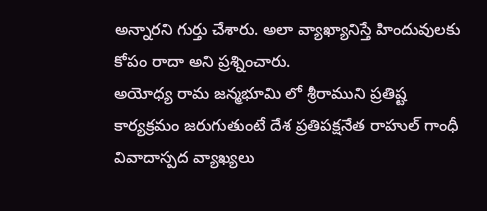అన్నారని గుర్తు చేశారు. అలా వ్యాఖ్యానిస్తే హిందువులకు కోపం రాదా అని ప్రశ్నించారు.
అయోధ్య రామ జన్మభూమి లో శ్రీరాముని ప్రతిష్ట కార్యక్రమం జరుగుతుంటే దేశ ప్రతిపక్షనేత రాహుల్ గాంధీ వివాదాస్పద వ్యాఖ్యలు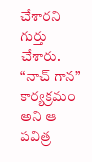చేశారని గుర్తు చేశారు. “నాచ్ గాన” కార్యక్రమం అని ఆ పవిత్ర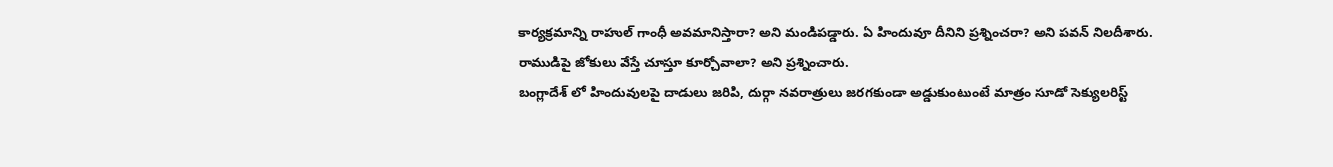కార్యక్రమాన్ని రాహుల్ గాంధీ అవమానిస్తారా? అని మండిపడ్డారు. ఏ హిందువూ దీనిని ప్రశ్నించరా? అని పవన్ నిలదీశారు. రాముడిపై జోకులు వేస్తే చూస్తూ కూర్చోవాలా? అని ప్రశ్నించారు.
బంగ్లాదేశ్ లో హిందువులపై దాడులు జరిపి, దుర్గా నవరాత్రులు జరగకుండా అడ్డుకుంటుంటే మాత్రం సూడో సెక్యులరిస్ట్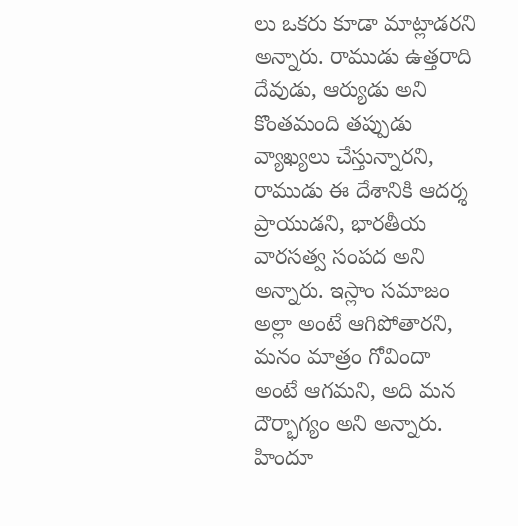లు ఒకరు కూడా మాట్లాడరని అన్నారు. రాముడు ఉత్తరాది దేవుడు, ఆర్యుడు అని కొంతమంది తప్పుడు వ్యాఖ్యలు చేస్తున్నారని, రాముడు ఈ దేశానికి ఆదర్శ ప్రాయుడని, భారతీయ వారసత్వ సంపద అని అన్నారు. ఇస్లాం సమాజం అల్లా అంటే ఆగిపోతారని, మనం మాత్రం గోవిందా అంటే ఆగమని, అది మన దౌర్భాగ్యం అని అన్నారు.
హిందూ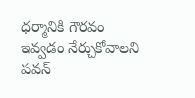ధర్మానికి గౌరవం ఇవ్వడం నేర్చుకోవాలని పవన్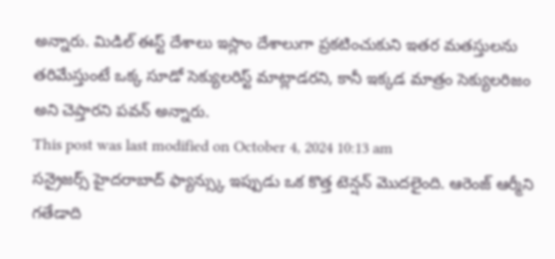అన్నారు. మిడిల్ ఈస్ట్ దేశాలు ఇస్లాం దేశాలుగా ప్రకటించుకుని ఇతర మతస్తులను తరిమేస్తుంటే ఒక్క సూడో సెక్యులరిస్ట్ మాట్లాడరని, కానీ ఇక్కడ మాత్రం సెక్యులరిజం అని చెప్తారని పవన్ అన్నారు.
This post was last modified on October 4, 2024 10:13 am
సన్రైజర్స్ హైదరాబాద్ ఫ్యాన్స్కు ఇప్పుడు ఒక కొత్త టెన్షన్ మొదలైంది. ఆరెంజ్ ఆర్మీని గతేడాది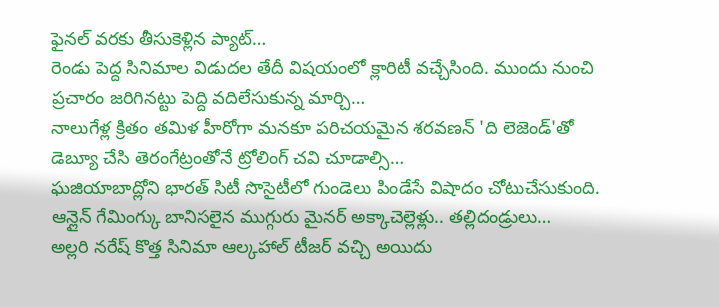ఫైనల్ వరకు తీసుకెళ్లిన ప్యాట్…
రెండు పెద్ద సినిమాల విడుదల తేదీ విషయంలో క్లారిటీ వచ్చేసింది. ముందు నుంచి ప్రచారం జరిగినట్టు పెద్ది వదిలేసుకున్న మార్చి…
నాలుగేళ్ల క్రితం తమిళ హీరోగా మనకూ పరిచయమైన శరవణన్ 'ది లెజెండ్'తో డెబ్యూ చేసి తెరంగేట్రంతోనే ట్రోలింగ్ చవి చూడాల్సి…
ఘజియాబాద్లోని భారత్ సిటీ సొసైటీలో గుండెలు పిండేసే విషాదం చోటుచేసుకుంది. ఆన్లైన్ గేమింగ్కు బానిసలైన ముగ్గురు మైనర్ అక్కాచెల్లెళ్లు.. తల్లిదండ్రులు…
అల్లరి నరేష్ కొత్త సినిమా ఆల్కహాల్ టీజర్ వచ్చి అయిదు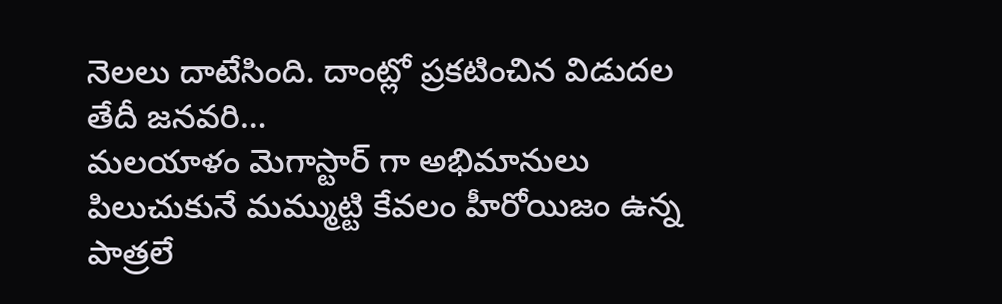నెలలు దాటేసింది. దాంట్లో ప్రకటించిన విడుదల తేదీ జనవరి…
మలయాళం మెగాస్టార్ గా అభిమానులు పిలుచుకునే మమ్ముట్టి కేవలం హీరోయిజం ఉన్న పాత్రలే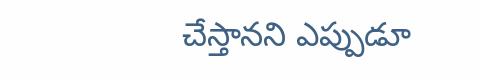చేస్తానని ఎప్పుడూ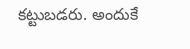కట్టుబడరు. అందుకే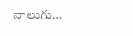నాలుగు…